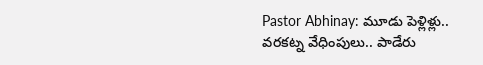Pastor Abhinay: మూడు పెళ్లిళ్లు.. వరకట్న వేధింపులు.. పాడేరు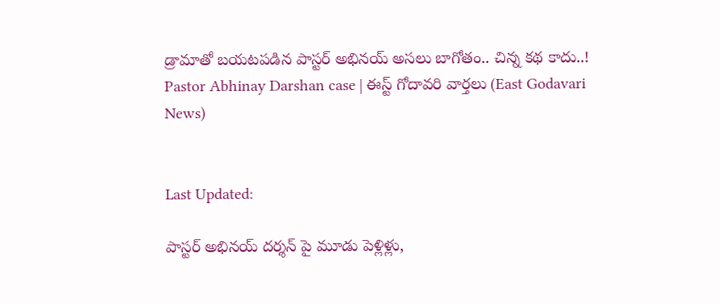డ్రామాతో బయటపడిన పాస్టర్ అభినయ్ అసలు బాగోతం.. చిన్న కథ కాదు..! Pastor Abhinay Darshan case | ఈస్ట్ గోదావరి వార్తలు (East Godavari News)


Last Updated:

పాస్టర్ అభినయ్ దర్శన్ పై మూడు పెళ్లిళ్లు,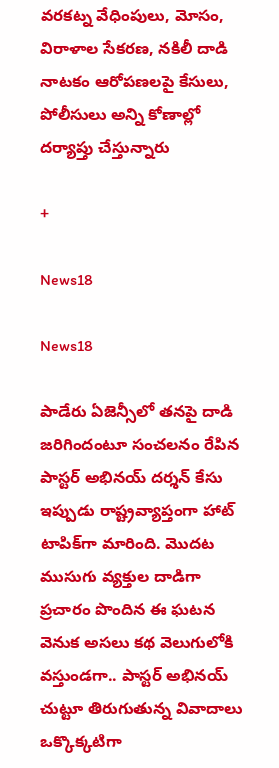వరకట్న వేధింపులు, మోసం, విరాళాల సేకరణ, నకిలీ దాడి నాటకం ఆరోపణలపై కేసులు, పోలీసులు అన్ని కోణాల్లో దర్యాప్తు చేస్తున్నారు

+

News18

News18

పాడేరు ఏజెన్సీలో తనపై దాడి జరిగిందంటూ సంచలనం రేపిన పాస్టర్ అభినయ్ దర్శన్ కేసు ఇప్పుడు రాష్ట్రవ్యాప్తంగా హాట్ టాపిక్‌గా మారింది. మొదట ముసుగు వ్యక్తుల దాడిగా ప్రచారం పొందిన ఈ ఘటన వెనుక అసలు కథ వెలుగులోకి వస్తుండగా.. పాస్టర్ అభినయ్ చుట్టూ తిరుగుతున్న వివాదాలు ఒక్కొక్కటిగా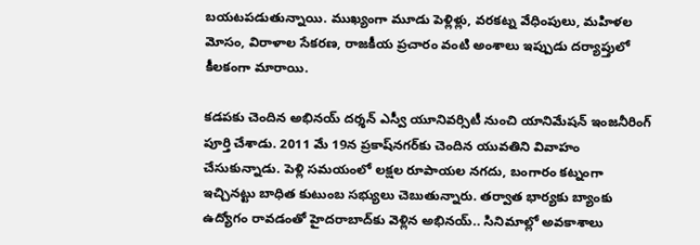బయటపడుతున్నాయి. ముఖ్యంగా మూడు పెళ్లిళ్లు, వరకట్న వేధింపులు, మహిళల మోసం, విరాళాల సేకరణ, రాజకీయ ప్రచారం వంటి అంశాలు ఇప్పుడు దర్యాప్తులో కీలకంగా మారాయి.

కడపకు చెందిన అభినయ్ దర్శన్ ఎస్వీ యూనివర్సిటీ నుంచి యానిమేషన్ ఇంజనీరింగ్ పూర్తి చేశాడు. 2011 మే 19న ప్రకాష్‌నగర్‌కు చెందిన యువతిని వివాహం చేసుకున్నాడు. పెళ్లి సమయంలో లక్షల రూపాయల నగదు, బంగారం కట్నంగా ఇచ్చినట్టు బాధిత కుటుంబ సభ్యులు చెబుతున్నారు. తర్వాత భార్యకు బ్యాంకు ఉద్యోగం రావడంతో హైదరాబాద్‌కు వెళ్లిన అభినయ్.. సినిమాల్లో అవకాశాలు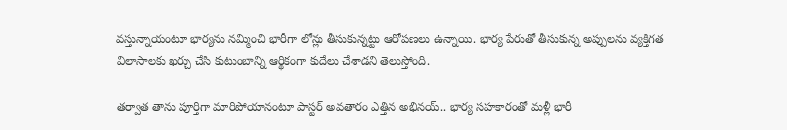వస్తున్నాయంటూ భార్యను నమ్మించి భారీగా లోన్లు తీసుకున్నట్టు ఆరోపణలు ఉన్నాయి. భార్య పేరుతో తీసుకున్న అప్పులను వ్యక్తిగత విలాసాలకు ఖర్చు చేసి కుటుంబాన్ని ఆర్థికంగా కుదేలు చేశాడని తెలుస్తోంది.

తర్వాత తాను పూర్తిగా మారిపోయానంటూ పాస్టర్ అవతారం ఎత్తిన అభినయ్.. భార్య సహకారంతో మళ్లీ భారీ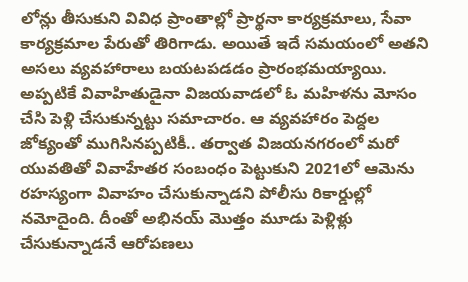లోన్లు తీసుకుని వివిధ ప్రాంతాల్లో ప్రార్థనా కార్యక్రమాలు, సేవా కార్యక్రమాల పేరుతో తిరిగాడు. అయితే ఇదే సమయంలో అతని అసలు వ్యవహారాలు బయటపడడం ప్రారంభమయ్యాయి. అప్పటికే వివాహితుడైనా విజయవాడలో ఓ మహిళను మోసం చేసి పెళ్లి చేసుకున్నట్టు సమాచారం. ఆ వ్యవహారం పెద్దల జోక్యంతో ముగిసినప్పటికీ.. తర్వాత విజయనగరంలో మరో యువతితో వివాహేతర సంబంధం పెట్టుకుని 2021లో ఆమెను రహస్యంగా వివాహం చేసుకున్నాడని పోలీసు రికార్డుల్లో నమోదైంది. దీంతో అభినయ్ మొత్తం మూడు పెళ్లిళ్లు చేసుకున్నాడనే ఆరోపణలు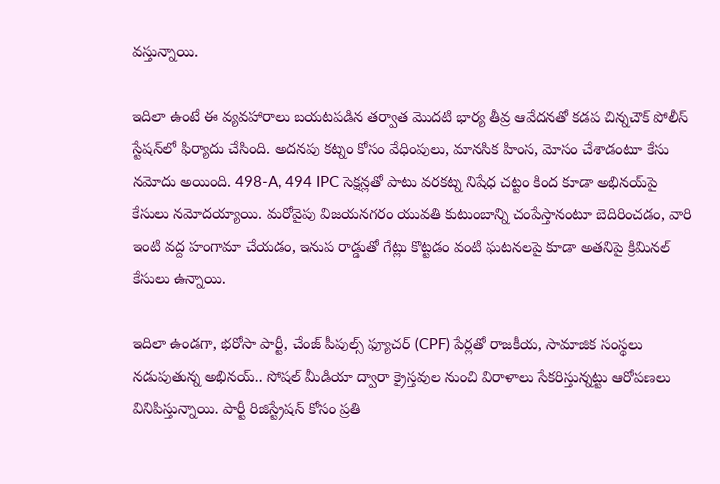వస్తున్నాయి.

ఇదిలా ఉంటే ఈ వ్యవహారాలు బయటపడిన తర్వాత మొదటి భార్య తీవ్ర ఆవేదనతో కడప చిన్నచౌక్ పోలీస్ స్టేషన్‌లో ఫిర్యాదు చేసింది. అదనపు కట్నం కోసం వేధింపులు, మానసిక హింస, మోసం చేశాడంటూ కేసు నమోదు అయింది. 498-A, 494 IPC సెక్షన్లతో పాటు వరకట్న నిషేధ చట్టం కింద కూడా అభినయ్‌పై కేసులు నమోదయ్యాయి. మరోవైపు విజయనగరం యువతి కుటుంబాన్ని చంపేస్తానంటూ బెదిరించడం, వారి ఇంటి వద్ద హంగామా చేయడం, ఇనుప రాడ్డుతో గేట్లు కొట్టడం వంటి ఘటనలపై కూడా అతనిపై క్రిమినల్ కేసులు ఉన్నాయి.

ఇదిలా ఉండగా, భరోసా పార్టీ, చేంజ్ పీపుల్స్ ఫ్యూచర్ (CPF) పేర్లతో రాజకీయ, సామాజిక సంస్థలు నడుపుతున్న అభినయ్.. సోషల్ మీడియా ద్వారా క్రైస్తవుల నుంచి విరాళాలు సేకరిస్తున్నట్టు ఆరోపణలు వినిపిస్తున్నాయి. పార్టీ రిజిస్ట్రేషన్ కోసం ప్రతి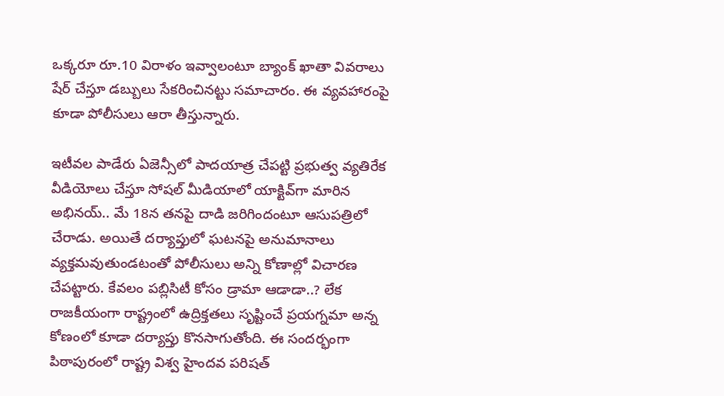ఒక్కరూ రూ.10 విరాళం ఇవ్వాలంటూ బ్యాంక్ ఖాతా వివరాలు షేర్ చేస్తూ డబ్బులు సేకరించినట్టు సమాచారం. ఈ వ్యవహారంపై కూడా పోలీసులు ఆరా తీస్తున్నారు.

ఇటీవల పాడేరు ఏజెన్సీలో పాదయాత్ర చేపట్టి ప్రభుత్వ వ్యతిరేక వీడియోలు చేస్తూ సోషల్ మీడియాలో యాక్టివ్‌గా మారిన అభినయ్.. మే 18న తనపై దాడి జరిగిందంటూ ఆసుపత్రిలో చేరాడు. అయితే దర్యాప్తులో ఘటనపై అనుమానాలు వ్యక్తమవుతుండటంతో పోలీసులు అన్ని కోణాల్లో విచారణ చేపట్టారు. కేవలం పబ్లిసిటీ కోసం డ్రామా ఆడాడా..? లేక రాజకీయంగా రాష్ట్రంలో ఉద్రిక్తతలు సృష్టించే ప్రయగ్నమా అన్న కోణంలో కూడా దర్యాప్తు కొనసాగుతోంది. ఈ సందర్భంగా పిఠాపురంలో రాష్ట్ర విశ్వ హైందవ పరిషత్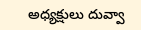అధ్యక్షులు దువ్వా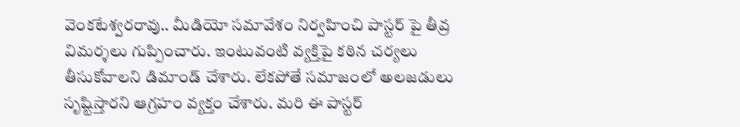వెంకటేశ్వరరావు.. మీడియో సమావేశం నిర్వహించి పాస్టర్ పై తీవ్ర విమర్శలు గుప్పించారు. ఇంటువంటి వ్యక్తిపై కఠిన చర్యలు తీసుకోవాలని డిమాండ్ చేశారు. లేకపోతే సమాజంలో అలజడులు సృష్టిస్తారని ఆగ్రహం వ్యక్తం చేశారు. మరి ఈ పాస్టర్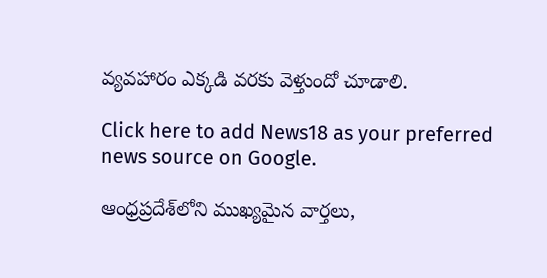వ్యవహారం ఎక్కడి వరకు వెళ్తుందో చూడాలి.

Click here to add News18 as your preferred news source on Google.

ఆంధ్రప్రదేశ్‌లోని ముఖ్యమైన వార్తలు,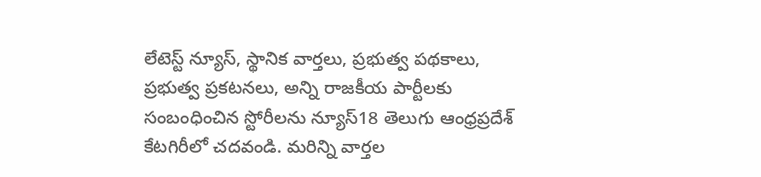లేటెస్ట్ న్యూస్, స్థానిక వార్తలు, ప్రభుత్వ పథకాలు, ప్రభుత్వ ప్రకటనలు, అన్ని రాజకీయ పార్టీలకు సంబంధించిన స్టోరీలను న్యూస్18 తెలుగు ఆంధ్రప్రదేశ్ కేటగిరీలో చదవండి. మరిన్ని వార్తల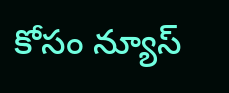కోసం న్యూస్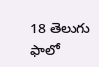18 తెలుగు ఫాలో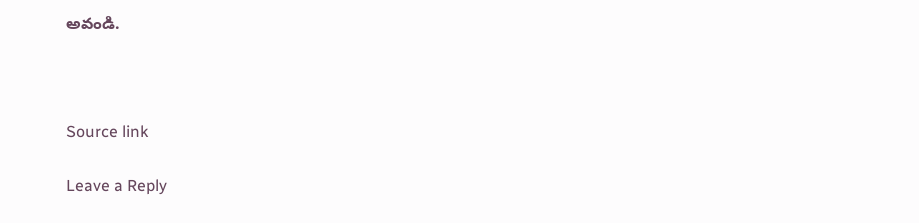అవండి.



Source link

Leave a Reply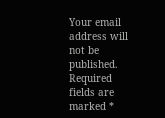Your email address will not be published. Required fields are marked *